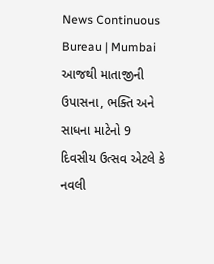News Continuous Bureau | Mumbai આજથી માતાજીની ઉપાસના, ભક્તિ અને સાધના માટેનો 9 દિવસીય ઉત્સવ એટલે કે નવલી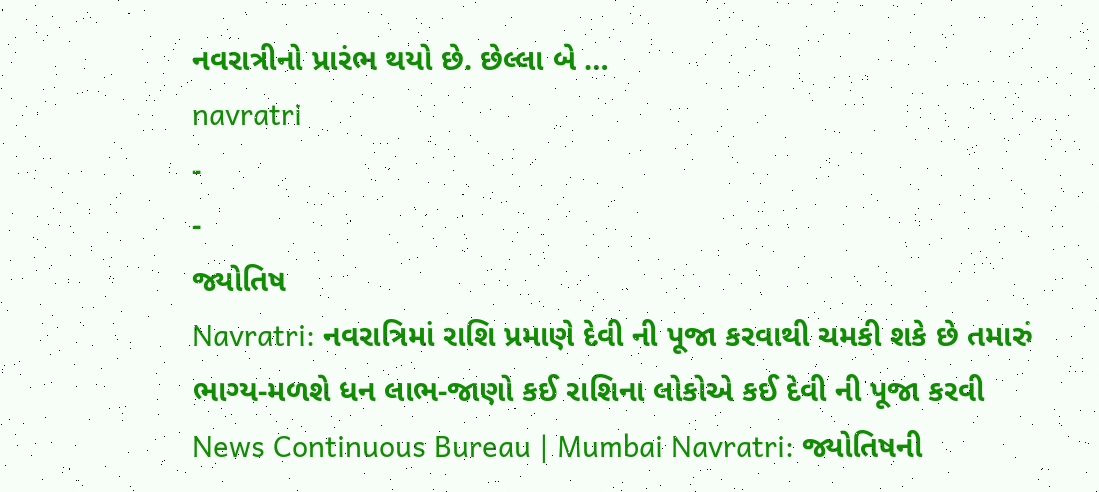નવરાત્રીનો પ્રારંભ થયો છે. છેલ્લા બે …
navratri
-
-
જ્યોતિષ
Navratri: નવરાત્રિમાં રાશિ પ્રમાણે દેવી ની પૂજા કરવાથી ચમકી શકે છે તમારું ભાગ્ય-મળશે ધન લાભ-જાણો કઈ રાશિના લોકોએ કઈ દેવી ની પૂજા કરવી
News Continuous Bureau | Mumbai Navratri: જ્યોતિષની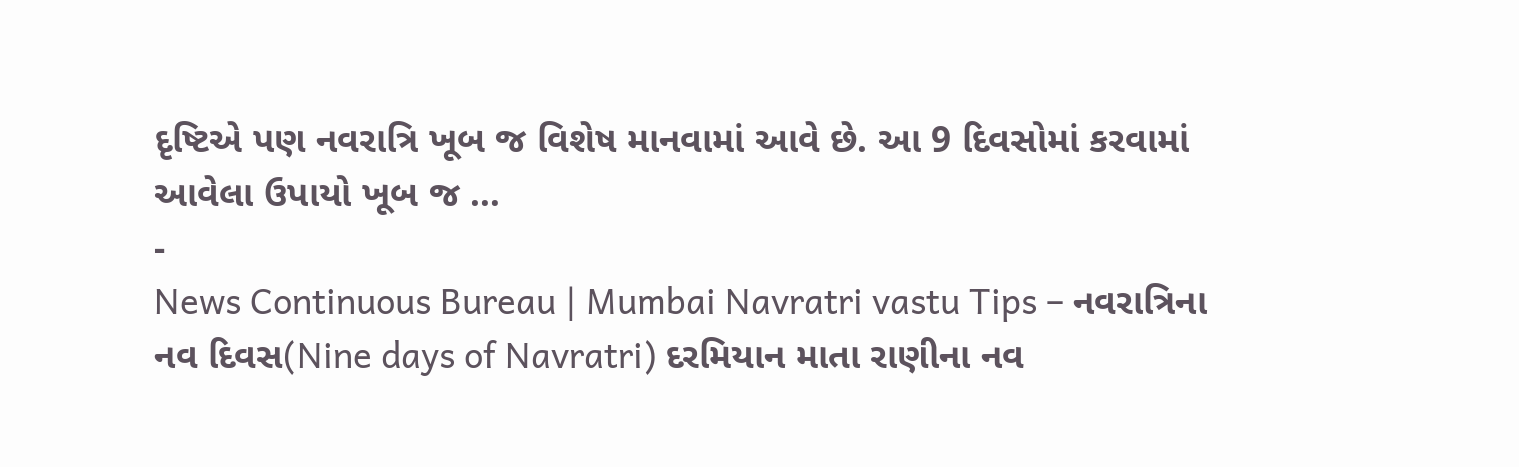દૃષ્ટિએ પણ નવરાત્રિ ખૂબ જ વિશેષ માનવામાં આવે છે. આ 9 દિવસોમાં કરવામાં આવેલા ઉપાયો ખૂબ જ …
-
News Continuous Bureau | Mumbai Navratri vastu Tips – નવરાત્રિના નવ દિવસ(Nine days of Navratri) દરમિયાન માતા રાણીના નવ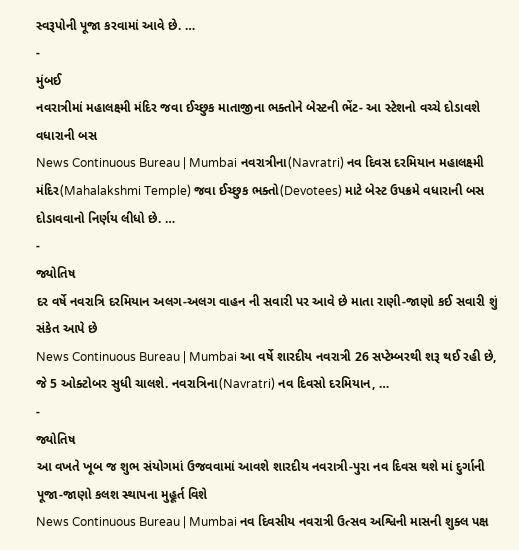સ્વરૂપોની પૂજા કરવામાં આવે છે. …
-
મુંબઈ
નવરાત્રીમાં મહાલક્ષ્મી મંદિર જવા ઈચ્છુક માતાજીના ભક્તોને બેસ્ટની ભેંટ- આ સ્ટેશનો વચ્ચે દોડાવશે વધારાની બસ
News Continuous Bureau | Mumbai નવરાત્રીના(Navratri) નવ દિવસ દરમિયાન મહાલક્ષ્મી મંદિર(Mahalakshmi Temple) જવા ઈચ્છુક ભક્તો(Devotees) માટે બેસ્ટ ઉપક્રમે વધારાની બસ દોડાવવાનો નિર્ણય લીધો છે. …
-
જ્યોતિષ
દર વર્ષે નવરાત્રિ દરમિયાન અલગ-અલગ વાહન ની સવારી પર આવે છે માતા રાણી-જાણો કઈ સવારી શું સંકેત આપે છે
News Continuous Bureau | Mumbai આ વર્ષે શારદીય નવરાત્રી 26 સપ્ટેમ્બરથી શરૂ થઈ રહી છે, જે 5 ઓક્ટોબર સુધી ચાલશે. નવરાત્રિના(Navratri) નવ દિવસો દરમિયાન, …
-
જ્યોતિષ
આ વખતે ખૂબ જ શુભ સંયોગમાં ઉજવવામાં આવશે શારદીય નવરાત્રી-પુરા નવ દિવસ થશે માં દુર્ગાની પૂજા-જાણો કલશ સ્થાપના મુહૂર્ત વિશે
News Continuous Bureau | Mumbai નવ દિવસીય નવરાત્રી ઉત્સવ અશ્વિની માસની શુક્લ પક્ષ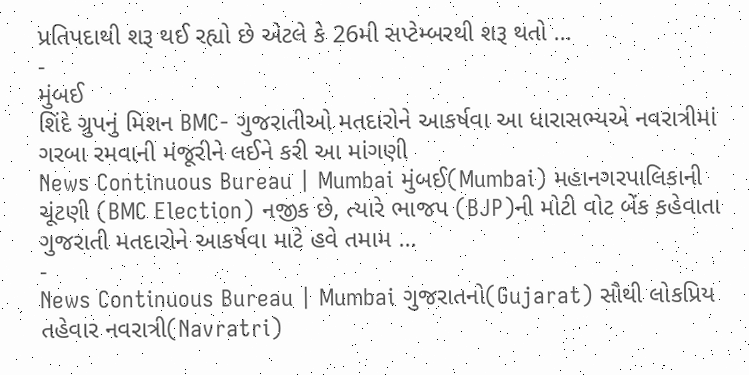પ્રતિપદાથી શરૂ થઈ રહ્યો છે એટલે કે 26મી સપ્ટેમ્બરથી શરૂ થતો …
-
મુંબઈ
શિંદે ગ્રુપનું મિશન BMC- ગુજરાતીઓ મતદારોને આકર્ષવા આ ધારાસભ્યએ નવરાત્રીમાં ગરબા રમવાની મંજૂરીને લઈને કરી આ માંગણી
News Continuous Bureau | Mumbai મુંબઈ(Mumbai) મહાનગરપાલિકાની ચૂંટણી (BMC Election) નજીક છે, ત્યારે ભાજપ (BJP)ની મોટી વોટ બેંક કહેવાતા ગુજરાતી મતદારોને આકર્ષવા માટે હવે તમામ …
-
News Continuous Bureau | Mumbai ગુજરાતનો(Gujarat) સૌથી લોકપ્રિય તહેવાર નવરાત્રી(Navratri)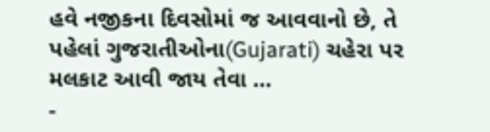હવે નજીકના દિવસોમાં જ આવવાનો છે, તે પહેલાં ગુજરાતીઓના(Gujarati) ચહેરા પર મલકાટ આવી જાય તેવા …
-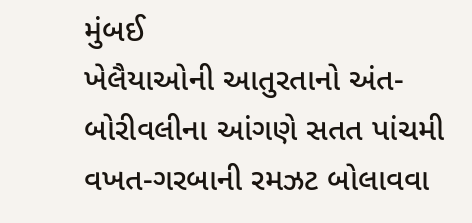મુંબઈ
ખેલૈયાઓની આતુરતાનો અંત- બોરીવલીના આંગણે સતત પાંચમી વખત-ગરબાની રમઝટ બોલાવવા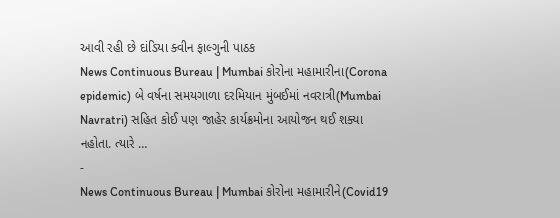આવી રહી છે દાંડિયા ક્વીન ફાલ્ગુની પાઠક
News Continuous Bureau | Mumbai કોરોના મહામારીના(Corona epidemic) બે વર્ષના સમયગાળા દરમિયાન મુંબઈમાં નવરાત્રી(Mumbai Navratri) સહિત કોઈ પણ જાહેર કાર્યક્રમોના આયોજન થઈ શક્યા નહોતા. ત્યારે …
-
News Continuous Bureau | Mumbai કોરોના મહામારીને(Covid19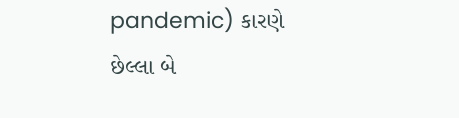pandemic) કારણે છેલ્લા બે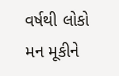વર્ષથી લોકો મન મૂકીને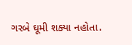ગરબે ઘૂમી શક્યા નહોતા.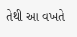તેથી આ વખતે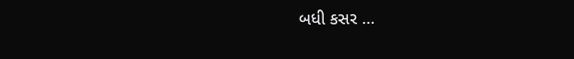બધી કસર …